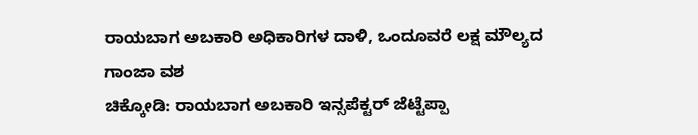ರಾಯಬಾಗ ಅಬಕಾರಿ ಅಧಿಕಾರಿಗಳ ದಾಳಿ, ಒಂದೂವರೆ ಲಕ್ಷ ಮೌಲ್ಯದ ಗಾಂಜಾ ವಶ
ಚಿಕ್ಕೋಡಿ: ರಾಯಬಾಗ ಅಬಕಾರಿ ಇನ್ಸಪೆಕ್ಟರ್ ಜೆಟ್ಟೆಪ್ಪಾ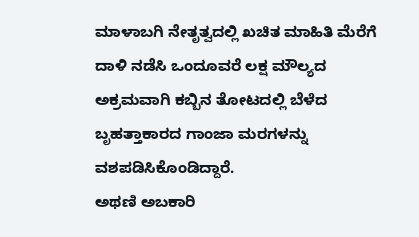ಮಾಳಾಬಗಿ ನೇತೃತ್ವದಲ್ಲಿ ಖಚಿತ ಮಾಹಿತಿ ಮೆರೆಗೆ ದಾಳಿ ನಡೆಸಿ ಒಂದೂವರೆ ಲಕ್ಷ ಮೌಲ್ಯದ ಅಕ್ರಮವಾಗಿ ಕಬ್ಬಿನ ತೋಟದಲ್ಲಿ ಬೆಳೆದ ಬೃಹತ್ತಾಕಾರದ ಗಾಂಜಾ ಮರಗಳನ್ನು ವಶಪಡಿಸಿಕೊಂಡಿದ್ದಾರೆ.
ಅಥಣಿ ಅಬಕಾರಿ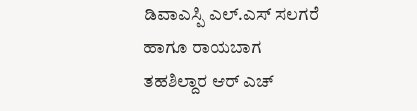ಡಿವಾಎಸ್ಪಿ ಎಲ್.ಎಸ್ ಸಲಗರೆ ಹಾಗೂ ರಾಯಬಾಗ ತಹಶಿಲ್ದಾರ ಆರ್ ಎಚ್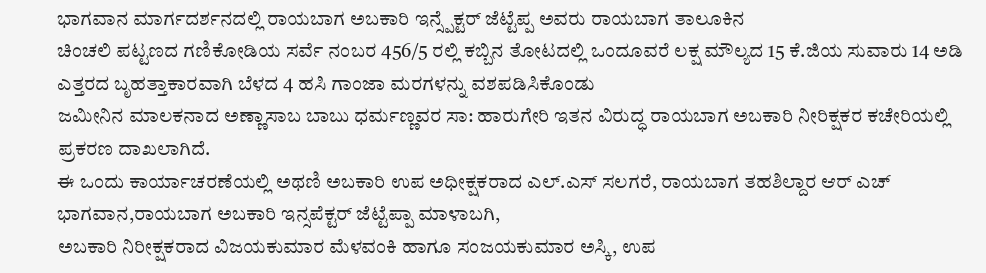ಭಾಗವಾನ ಮಾರ್ಗದರ್ಶನದಲ್ಲಿ ರಾಯಬಾಗ ಅಬಕಾರಿ ಇನ್ಸ್ಪೆಕ್ಟರ್ ಜೆಟ್ಟೆಪ್ಪ ಅವರು ರಾಯಬಾಗ ತಾಲೂಕಿನ
ಚಿಂಚಲಿ ಪಟ್ಟಣದ ಗಣಿಕೋಡಿಯ ಸರ್ವೆ ನಂಬರ 456/5 ರಲ್ಲಿ ಕಬ್ಬಿನ ತೋಟದಲ್ಲಿ ಒಂದೂವರೆ ಲಕ್ಷ ಮೌಲ್ಯದ 15 ಕೆ.ಜಿಯ ಸುವಾರು 14 ಅಡಿ ಎತ್ತರದ ಬೃಹತ್ತಾಕಾರವಾಗಿ ಬೆಳದ 4 ಹಸಿ ಗಾಂಜಾ ಮರಗಳನ್ನು ವಶಪಡಿಸಿಕೊಂಡು
ಜಮೀನಿನ ಮಾಲಕನಾದ ಅಣ್ಣಾಸಾಬ ಬಾಬು ಧರ್ಮಣ್ಣವರ ಸಾ: ಹಾರುಗೇರಿ ಇತನ ವಿರುದ್ಧ ರಾಯಬಾಗ ಅಬಕಾರಿ ನೀರಿಕ್ಷಕರ ಕಚೇರಿಯಲ್ಲಿ ಪ್ರಕರಣ ದಾಖಲಾಗಿದೆ.
ಈ ಒಂದು ಕಾರ್ಯಾಚರಣೆಯಲ್ಲಿ ಅಥಣಿ ಅಬಕಾರಿ ಉಪ ಅಧೀಕ್ಷಕರಾದ ಎಲ್.ಎಸ್ ಸಲಗರೆ, ರಾಯಬಾಗ ತಹಶಿಲ್ದಾರ ಆರ್ ಎಚ್ ಭಾಗವಾನ,ರಾಯಬಾಗ ಅಬಕಾರಿ ಇನ್ಸಪೆಕ್ಟರ್ ಜೆಟ್ಟೆಪ್ಪಾ ಮಾಳಾಬಗಿ,
ಅಬಕಾರಿ ನಿರೀಕ್ಷಕರಾದ ವಿಜಯಕುಮಾರ ಮೆಳವಂಕಿ ಹಾಗೂ ಸಂಜಯಕುಮಾರ ಅಸ್ಕಿ, ಉಪ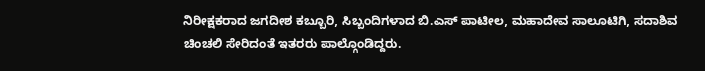ನಿರೀಕ್ಷಕರಾದ ಜಗದೀಶ ಕಬ್ಬೂರಿ, ಸಿಬ್ಬಂದಿಗಳಾದ ಬಿ.ಎಸ್ ಪಾಟೀಲ, ಮಹಾದೇವ ಸಾಲೂಟಿಗಿ, ಸದಾಶಿವ ಚಿಂಚಲಿ ಸೇರಿದಂತೆ ಇತರರು ಪಾಲ್ಗೊಂಡಿದ್ದರು.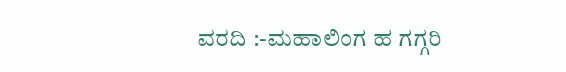ವರದಿ :-ಮಹಾಲಿಂಗ ಹ ಗಗ್ಗರಿ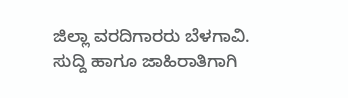ಜಿಲ್ಲಾ ವರದಿಗಾರರು ಬೆಳಗಾವಿ.
ಸುದ್ದಿ ಹಾಗೂ ಜಾಹಿರಾತಿಗಾಗಿ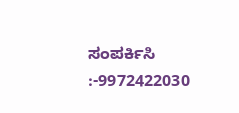ಸಂಪರ್ಕಿಸಿ :-9972422030